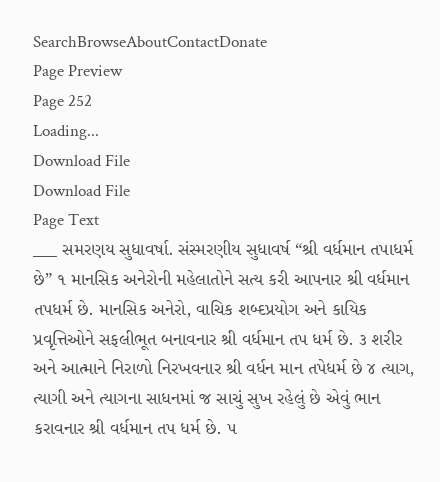SearchBrowseAboutContactDonate
Page Preview
Page 252
Loading...
Download File
Download File
Page Text
___ સમરણય સુધાવર્ષા. સંસ્મરણીય સુધાવર્ષ “શ્રી વર્ધમાન તપાધર્મ છે” ૧ માનસિક અનેરોની મહેલાતોને સત્ય કરી આપનાર શ્રી વર્ધમાન તપધર્મ છે. માનસિક અનેરો, વાચિક શબ્દપ્રયોગ અને કાયિક પ્રવૃત્તિઓને સફલીભૂત બનાવનાર શ્રી વર્ધમાન તપ ધર્મ છે. ૩ શરીર અને આત્માને નિરાળો નિરખવનાર શ્રી વર્ધન માન તપેધર્મ છે ૪ ત્યાગ, ત્યાગી અને ત્યાગના સાધનમાં જ સાચું સુખ રહેલું છે એવું ભાન કરાવનાર શ્રી વર્ધમાન તપ ધર્મ છે. ૫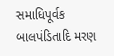સમાધિપૂર્વક બાલપંડિતાદિ મરણ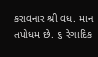કરાવનાર શ્રી વધ. માન તપોધમ છે. ૬ રેગાદિક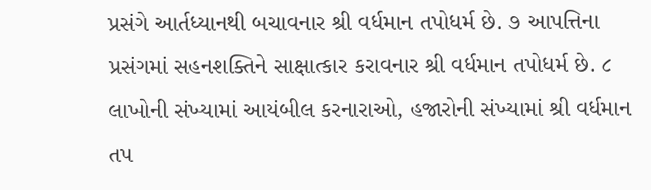પ્રસંગે આર્તધ્યાનથી બચાવનાર શ્રી વર્ધમાન તપોધર્મ છે. ૭ આપત્તિના પ્રસંગમાં સહનશક્તિને સાક્ષાત્કાર કરાવનાર શ્રી વર્ધમાન તપોધર્મ છે. ૮ લાખોની સંખ્યામાં આયંબીલ કરનારાઓ, હજારોની સંખ્યામાં શ્રી વર્ધમાન તપ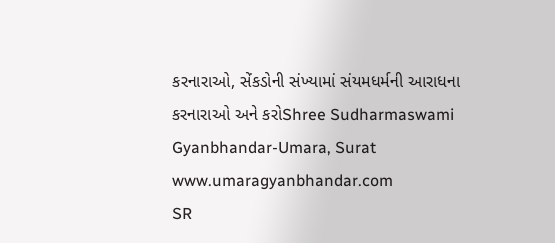કરનારાઓ, સેંકડોની સંખ્યામાં સંયમધર્મની આરાધના કરનારાઓ અને કરોShree Sudharmaswami Gyanbhandar-Umara, Surat www.umaragyanbhandar.com
SR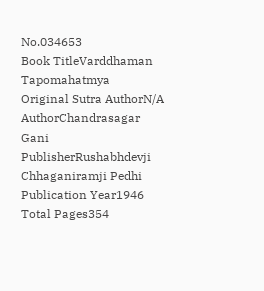No.034653
Book TitleVarddhaman Tapomahatmya
Original Sutra AuthorN/A
AuthorChandrasagar Gani
PublisherRushabhdevji Chhaganiramji Pedhi
Publication Year1946
Total Pages354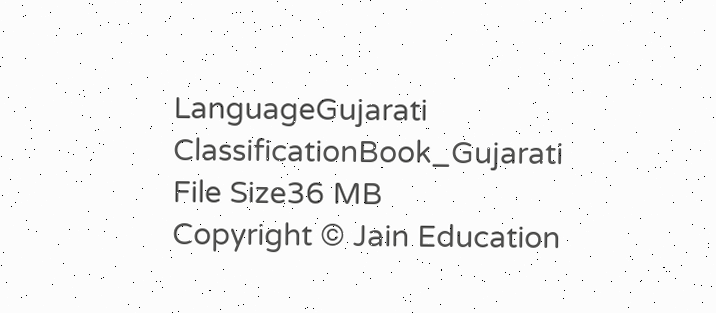LanguageGujarati
ClassificationBook_Gujarati
File Size36 MB
Copyright © Jain Education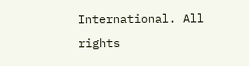International. All rights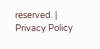reserved. | Privacy Policy